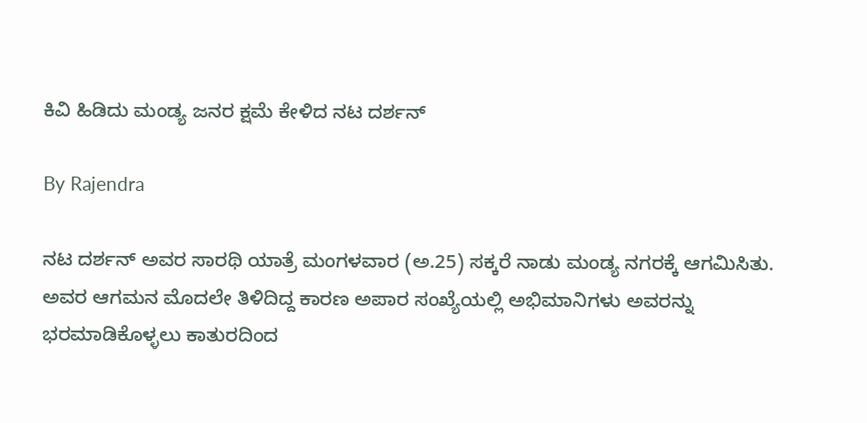ಕಿವಿ ಹಿಡಿದು ಮಂಡ್ಯ ಜನರ ಕ್ಷಮೆ ಕೇಳಿದ ನಟ ದರ್ಶನ್

By Rajendra

ನಟ ದರ್ಶನ್ ಅವರ ಸಾರಥಿ ಯಾತ್ರೆ ಮಂಗಳವಾರ (ಅ.25) ಸಕ್ಕರೆ ನಾಡು ಮಂಡ್ಯ ನಗರಕ್ಕೆ ಆಗಮಿಸಿತು. ಅವರ ಆಗಮನ ಮೊದಲೇ ತಿಳಿದಿದ್ದ ಕಾರಣ ಅಪಾರ ಸಂಖ್ಯೆಯಲ್ಲಿ ಅಭಿಮಾನಿಗಳು ಅವರನ್ನು ಭರಮಾಡಿಕೊಳ್ಳಲು ಕಾತುರದಿಂದ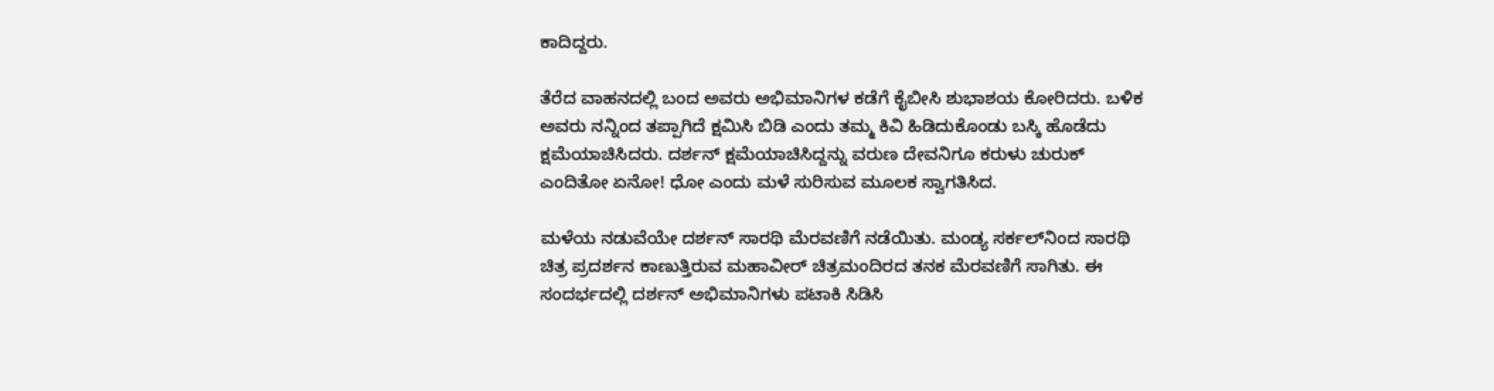ಕಾದಿದ್ದರು.

ತೆರೆದ ವಾಹನದಲ್ಲಿ ಬಂದ ಅವರು ಅಭಿಮಾನಿಗಳ ಕಡೆಗೆ ಕೈಬೀಸಿ ಶುಭಾಶಯ ಕೋರಿದರು. ಬಳಿಕ ಅವರು ನನ್ನಿಂದ ತಪ್ಪಾಗಿದೆ ಕ್ಷಮಿಸಿ ಬಿಡಿ ಎಂದು ತಮ್ಮ ಕಿವಿ ಹಿಡಿದುಕೊಂಡು ಬಸ್ಕಿ ಹೊಡೆದು ಕ್ಷಮೆಯಾಚಿಸಿದರು. ದರ್ಶನ್ ಕ್ಷಮೆಯಾಚಿಸಿದ್ದನ್ನು ವರುಣ ದೇವನಿಗೂ ಕರುಳು ಚುರುಕ್ ಎಂದಿತೋ ಏನೋ! ಧೋ ಎಂದು ಮಳೆ ಸುರಿಸುವ ಮೂಲಕ ಸ್ವಾಗತಿಸಿದ.

ಮಳೆಯ ನಡುವೆಯೇ ದರ್ಶನ್ ಸಾರಥಿ ಮೆರವಣಿಗೆ ನಡೆಯಿತು. ಮಂಡ್ಯ ಸರ್ಕಲ್‌ನಿಂದ ಸಾರಥಿ ಚಿತ್ರ ಪ್ರದರ್ಶನ ಕಾಣುತ್ತಿರುವ ಮಹಾವೀರ್ ಚಿತ್ರಮಂದಿರದ ತನಕ ಮೆರವಣಿಗೆ ಸಾಗಿತು. ಈ ಸಂದರ್ಭದಲ್ಲಿ ದರ್ಶನ್ ಅಭಿಮಾನಿಗಳು ಪಟಾಕಿ ಸಿಡಿಸಿ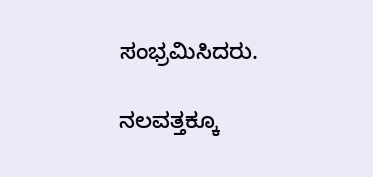ಸಂಭ್ರಮಿಸಿದರು.

ನಲವತ್ತಕ್ಕೂ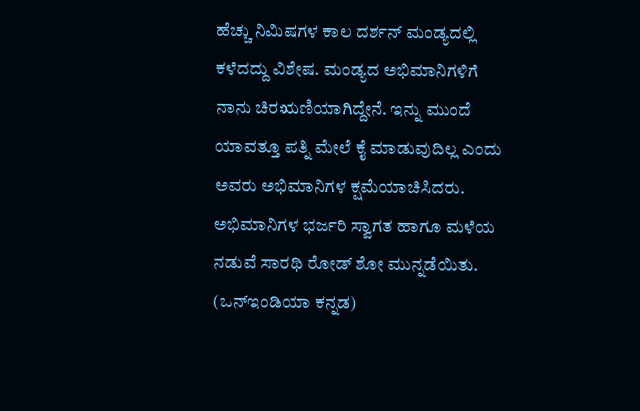ಹೆಚ್ಚು ನಿಮಿಷಗಳ ಕಾಲ ದರ್ಶನ್ ಮಂಡ್ಯದಲ್ಲಿ ಕಳೆದದ್ದು ವಿಶೇಷ. ಮಂಡ್ಯದ ಅಭಿಮಾನಿಗಳಿಗೆ ನಾನು ಚಿರಋಣಿಯಾಗಿದ್ದೇನೆ. ಇನ್ನು ಮುಂದೆ ಯಾವತ್ತೂ ಪತ್ನಿ ಮೇಲೆ ಕೈ ಮಾಡುವುದಿಲ್ಲ ಎಂದು ಅವರು ಅಭಿಮಾನಿಗಳ ಕ್ಷಮೆಯಾಚಿಸಿದರು. ಅಭಿಮಾನಿಗಳ ಭರ್ಜರಿ ಸ್ವಾಗತ ಹಾಗೂ ಮಳೆಯ ನಡುವೆ ಸಾರಥಿ ರೋಡ್ ಶೋ ಮುನ್ನಡೆಯಿತು. (ಒನ್‌ಇಂಡಿಯಾ ಕನ್ನಡ)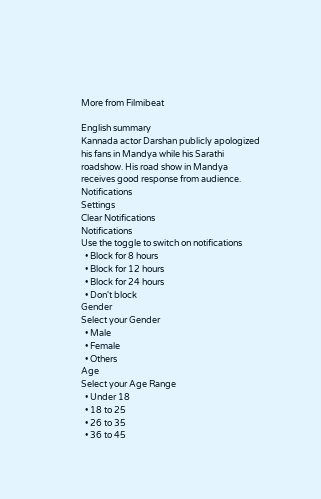More from Filmibeat

English summary
Kannada actor Darshan publicly apologized his fans in Mandya while his Sarathi roadshow. His road show in Mandya receives good response from audience.
Notifications
Settings
Clear Notifications
Notifications
Use the toggle to switch on notifications
  • Block for 8 hours
  • Block for 12 hours
  • Block for 24 hours
  • Don't block
Gender
Select your Gender
  • Male
  • Female
  • Others
Age
Select your Age Range
  • Under 18
  • 18 to 25
  • 26 to 35
  • 36 to 45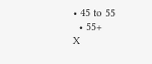• 45 to 55
  • 55+
X